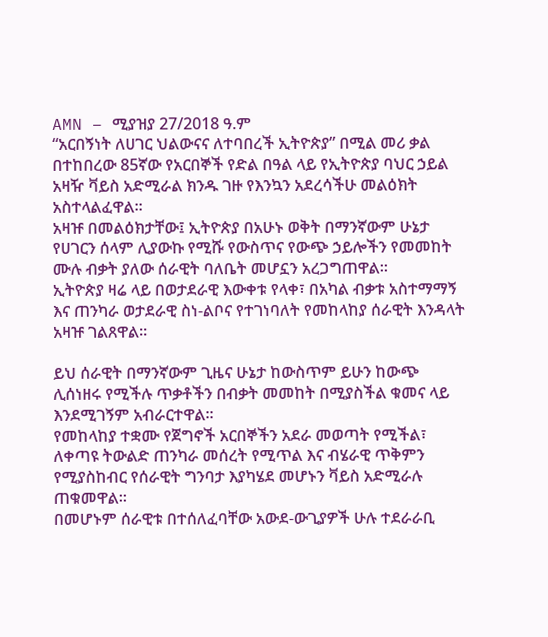AMN – ሚያዝያ 27/2018 ዓ.ም
“አርበኝነት ለሀገር ህልውናና ለተባበረች ኢትዮጵያ” በሚል መሪ ቃል በተከበረው 85ኛው የአርበኞች የድል በዓል ላይ የኢትዮጵያ ባህር ኃይል አዛዥ ቫይስ አድሚራል ክንዱ ገዙ የእንኳን አደረሳችሁ መልዕክት አስተላልፈዋል።
አዛዡ በመልዕክታቸው፤ ኢትዮጵያ በአሁኑ ወቅት በማንኛውም ሁኔታ የሀገርን ሰላም ሊያውኩ የሚሹ የውስጥና የውጭ ኃይሎችን የመመከት ሙሉ ብቃት ያለው ሰራዊት ባለቤት መሆኗን አረጋግጠዋል።
ኢትዮጵያ ዛሬ ላይ በወታደራዊ እውቀቱ የላቀ፣ በአካል ብቃቱ አስተማማኝ እና ጠንካራ ወታደራዊ ስነ-ልቦና የተገነባለት የመከላከያ ሰራዊት እንዳላት አዛዡ ገልጸዋል።

ይህ ሰራዊት በማንኛውም ጊዜና ሁኔታ ከውስጥም ይሁን ከውጭ ሊሰነዘሩ የሚችሉ ጥቃቶችን በብቃት መመከት በሚያስችል ቁመና ላይ እንደሚገኝም አብራርተዋል።
የመከላከያ ተቋሙ የጀግኖች አርበኞችን አደራ መወጣት የሚችል፣ ለቀጣዩ ትውልድ ጠንካራ መሰረት የሚጥል እና ብሄራዊ ጥቅምን የሚያስከብር የሰራዊት ግንባታ እያካሄደ መሆኑን ቫይስ አድሚራሉ ጠቁመዋል።
በመሆኑም ሰራዊቱ በተሰለፈባቸው አውደ-ውጊያዎች ሁሉ ተደራራቢ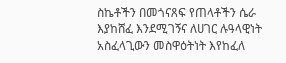ስኬቶችን በመጎናጸፍ የጠላቶችን ሴራ እያከሸፈ እንደሚገኝና ለሀገር ሉዓላዊነት አስፈላጊውን መስዋዕትነት እየከፈለ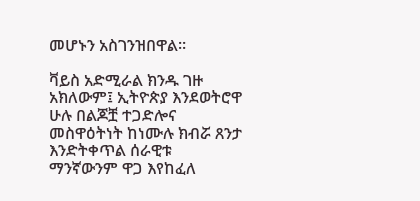መሆኑን አስገንዝበዋል።

ቫይስ አድሚራል ክንዱ ገዙ አክለውም፤ ኢትዮጵያ እንደወትሮዋ ሁሉ በልጆቿ ተጋድሎና መስዋዕትነት ከነሙሉ ክብሯ ጸንታ እንድትቀጥል ሰራዊቱ ማንኛውንም ዋጋ እየከፈለ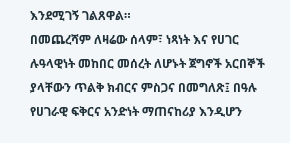እንደሚገኝ ገልጸዋል።
በመጨረሻም ለዛሬው ሰላም፣ ነጻነት እና የሀገር ሉዓላዊነት መከበር መሰረት ለሆኑት ጀግኖች አርበኞች ያላቸውን ጥልቅ ክብርና ምስጋና በመግለጽ፤ በዓሉ የሀገራዊ ፍቅርና አንድነት ማጠናከሪያ እንዲሆን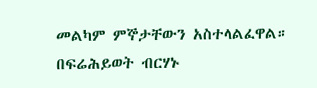መልካም ምኞታቸውን አስተላልፈዋል።
በፍሬሕይወት ብርሃኑ